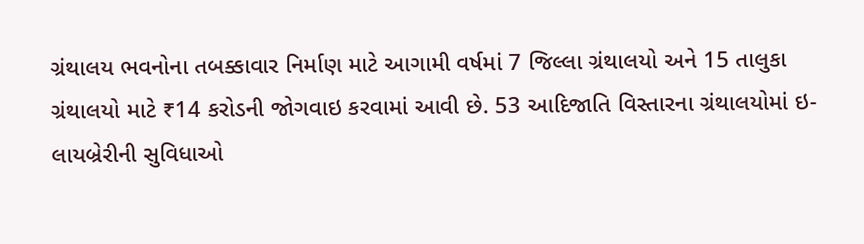ગ્રંથાલય ભવનોના તબક્કાવાર નિર્માણ માટે આગામી વર્ષમાં 7 જિલ્લા ગ્રંથાલયો અને 15 તાલુકા ગ્રંથાલયો માટે ₹14 કરોડની જોગવાઇ કરવામાં આવી છે. 53 આદિજાતિ વિસ્તારના ગ્રંથાલયોમાં ઇ-લાયબ્રેરીની સુવિધાઓ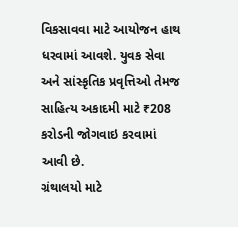વિકસાવવા માટે આયોજન હાથ ધરવામાં આવશે. યુવક સેવા અને સાંસ્કૃતિક પ્રવૃત્તિઓ તેમજ સાહિત્ય અકાદમી માટે ₹208 કરોડની જોગવાઇ કરવામાં આવી છે.
ગ્રંથાલયો માટે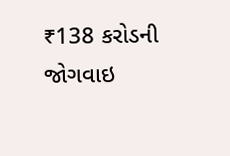₹138 કરોડની જોગવાઇ